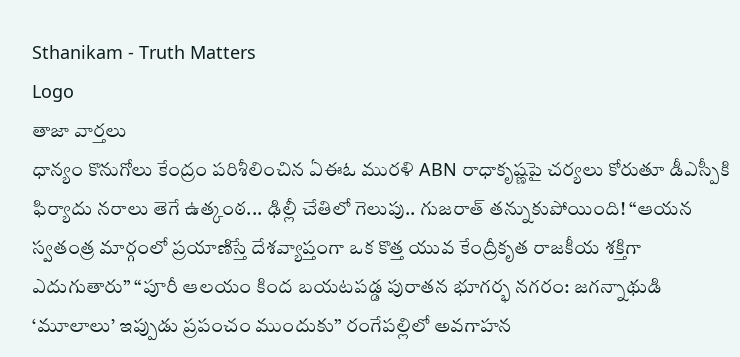Sthanikam - Truth Matters
Logo
తాజా వార్తలు
ధాన్యం కొనుగోలు కేంద్రం పరిశీలించిన ఏఈఓ మురళి ABN రాధాకృష్ణపై చర్యలు కోరుతూ డీఎస్పీకి ఫిర్యాదు నరాలు తెగే ఉత్కంఠ... ఢిల్లీ చేతిలో గెలుపు.. గుజరాత్ తన్నుకుపోయింది! “ఆయన స్వతంత్ర మార్గంలో ప్రయాణిస్తే దేశవ్యాప్తంగా ఒక కొత్త యువ కేంద్రీకృత రాజకీయ శక్తిగా ఎదుగుతారు” “పూరీ ఆలయం కింద బయటపడ్డ పురాతన భూగర్భ నగరం: జగన్నాథుడి ‘మూలాలు’ ఇప్పుడు ప్రపంచం ముందుకు” రంగేపల్లిలో అవగాహన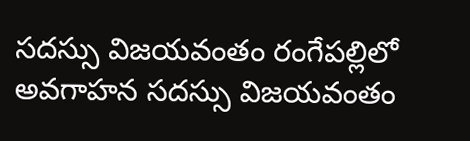సదస్సు విజయవంతం రంగేపల్లిలో అవగాహన సదస్సు విజయవంతం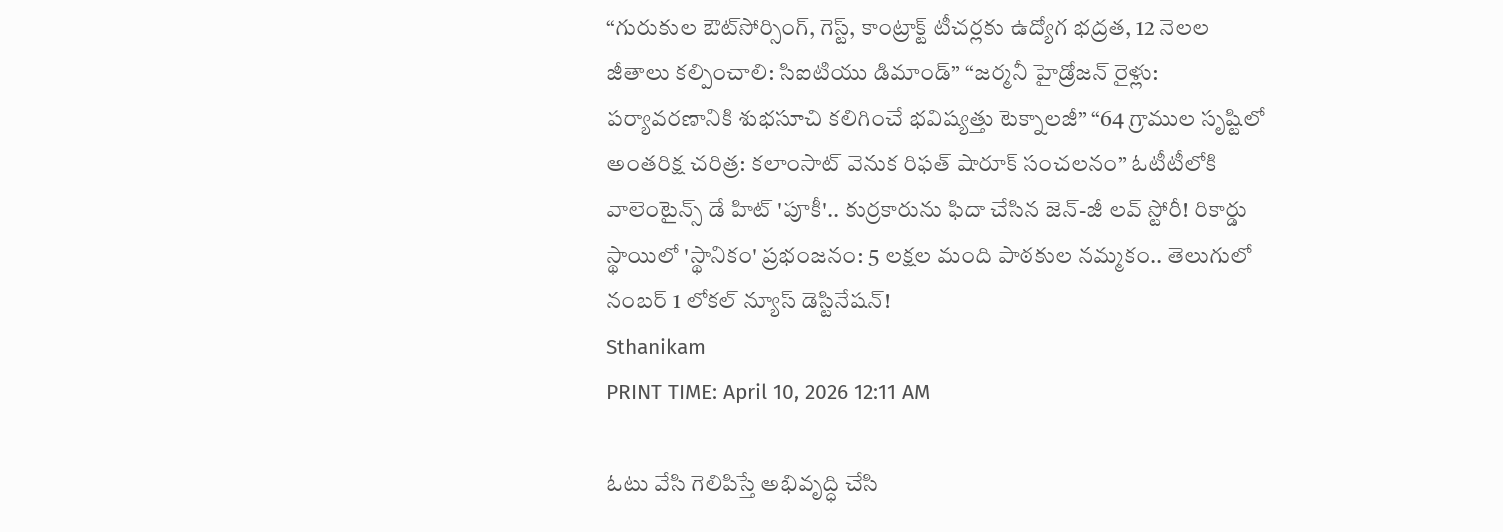“గురుకుల ఔట్‌సోర్సింగ్, గెస్ట్, కాంట్రాక్ట్ టీచర్లకు ఉద్యోగ భద్రత, 12 నెలల జీతాలు కల్పించాలి: సిఐటియు డిమాండ్” “జర్మనీ హైడ్రోజన్ రైళ్లు: పర్యావరణానికి శుభసూచి కలిగించే భవిష్యత్తు టెక్నాలజీ” “64 గ్రాముల సృష్టిలో అంతరిక్ష చరిత్ర: కలాంసాట్ వెనుక రిఫత్ షారూక్ సంచలనం” ఓటీటీలోకి వాలెంటైన్స్ డే హిట్ 'పూకీ'.. కుర్రకారును ఫిదా చేసిన జెన్-జీ లవ్ స్టోరీ! రికార్డు స్థాయిలో 'స్థానికం' ప్రభంజనం: 5 లక్షల మంది పాఠకుల నమ్మకం.. తెలుగులో నంబర్ 1 లోకల్ న్యూస్ డెస్టినేషన్!
Sthanikam
PRINT TIME: April 10, 2026 12:11 AM

ఓటు వేసి గెలిపిస్తే అభివృద్ధి చేసి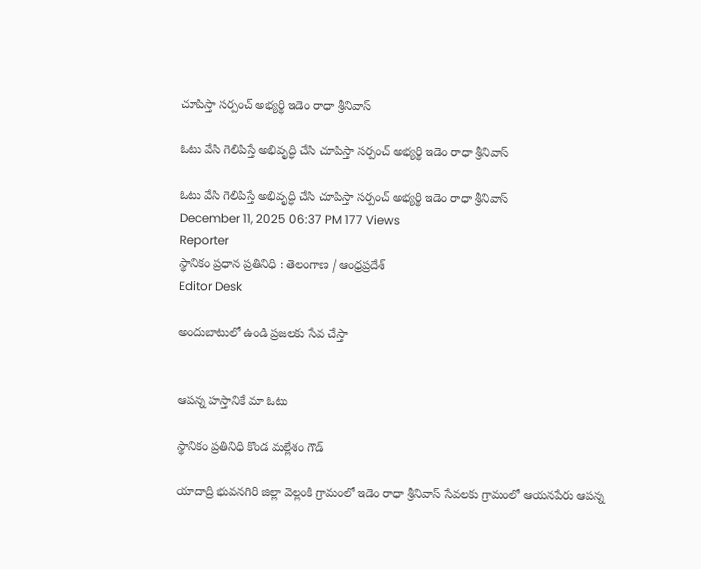చూపిస్తా సర్పంచ్ అభ్యర్థి ఇడెం రాధా శ్రీనివాస్

ఓటు వేసి గెలిపిస్తే అభివృద్ధి చేసి చూపిస్తా సర్పంచ్ అభ్యర్థి ఇడెం రాధా శ్రీనివాస్

ఓటు వేసి గెలిపిస్తే అభివృద్ధి చేసి చూపిస్తా సర్పంచ్ అభ్యర్థి ఇడెం రాధా శ్రీనివాస్
December 11, 2025 06:37 PM 177 Views
Reporter
స్థానికం ప్రధాన ప్రతినిధి : తెలంగాణ / ఆంధ్రప్రదేశ్
Editor Desk

అందుబాటులో ఉండి ప్రజలకు సేవ చేస్తా


ఆపన్న హస్తానికే మా ఓటు

స్థానికం ప్రతినిధి కొండ మల్లేశం గౌడ్

యాదాద్రి భువనగిరి జిల్లా వెల్లంకి గ్రామంలో ఇడెం రాధా శ్రీనివాస్ సేవలకు గ్రామంలో ఆయనపేరు ఆపన్న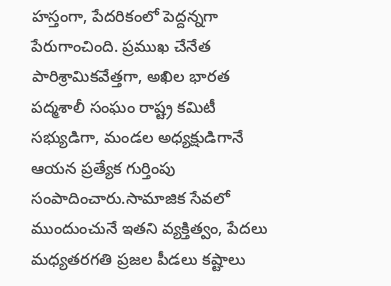హస్తంగా, పేదరికంలో పెద్దన్నగా పేరుగాంచింది. ప్రముఖ చేనేత పారిశ్రామికవేత్తగా, అఖిల భారత పద్మశాలీ సంఘం రాష్ట్ర కమిటీ సభ్యుడిగా, మండల అధ్యక్షుడిగానే ఆయన ప్రత్యేక గుర్తింపు సంపాదించారు.సామాజిక సేవలో ముందుంచునే ఇతని వ్యక్తిత్వం, పేదలు మధ్యతరగతి ప్రజల పీడలు కష్టాలు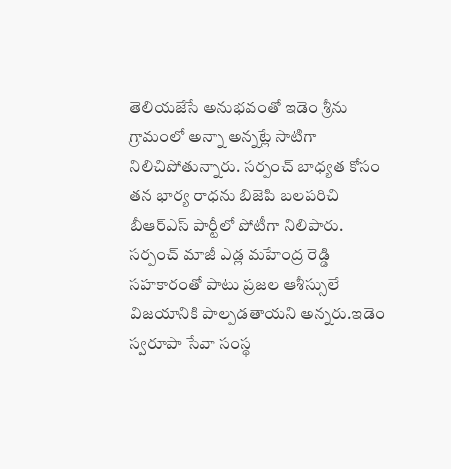తెలియజేసే అనుభవంతో ఇడెం శ్రీను గ్రామంలో అన్నా అన్నట్లే సాటిగా నిలిచిపోతున్నారు. సర్పంచ్ బాధ్యత కోసం తన భార్య రాధను బిజెపి బలపరిచి బీఆర్‌ఎస్ పార్టీలో పోటీగా నిలిపారు. సర్పంచ్ మాజీ ఎడ్ల మహేంద్ర రెడ్డి సహకారంతో పాటు ప్రజల ఆశీస్సులే విజయానికి పాల్పడతాయని అన్నరు.ఇడెం స్వరూపా సేవా సంస్థ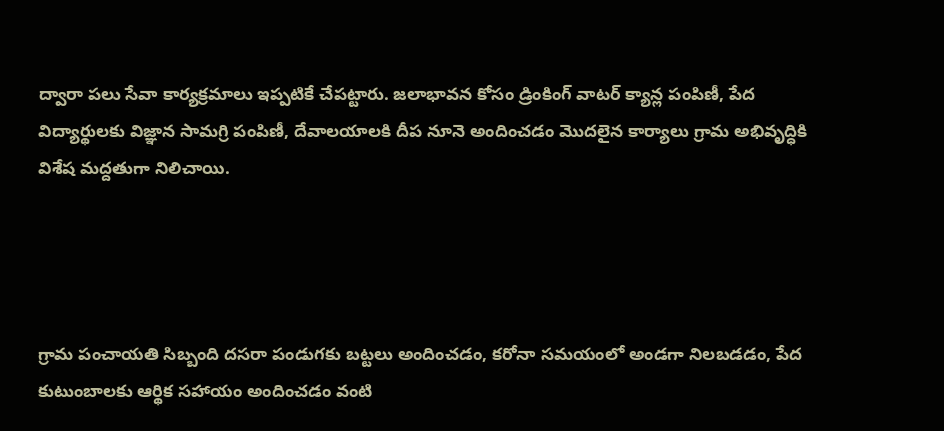ద్వారా పలు సేవా కార్యక్రమాలు ఇప్పటికే చేపట్టారు. జలాభావన కోసం డ్రింకింగ్ వాటర్ క్యాన్ల పంపిణీ, పేద విద్యార్థులకు విజ్ఞాన సామగ్రి పంపిణీ, దేవాలయాలకి దీప నూనె అందించడం మొదలైన కార్యాలు గ్రామ అభివృద్ధికి విశేష మద్దతుగా నిలిచాయి.




గ్రామ పంచాయతి సిబ్బంది దసరా పండుగకు బట్టలు అందించడం, కరోనా సమయంలో అండగా నిలబడడం, పేద కుటుంబాలకు ఆర్థిక సహాయం అందించడం వంటి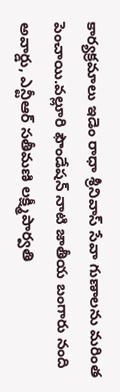కార్యక్రమాలు ఇడెం రాధా శ్రీనివాస్ సేవా గుణాలను మరింత పెంచాయి.వల్లూరి ఫౌండేషన్ నాటి జాతీయ బంగారు నంది అవార్డు, ఎన్టీఆర్ సతీమణి లక్ష్మీపార్వతి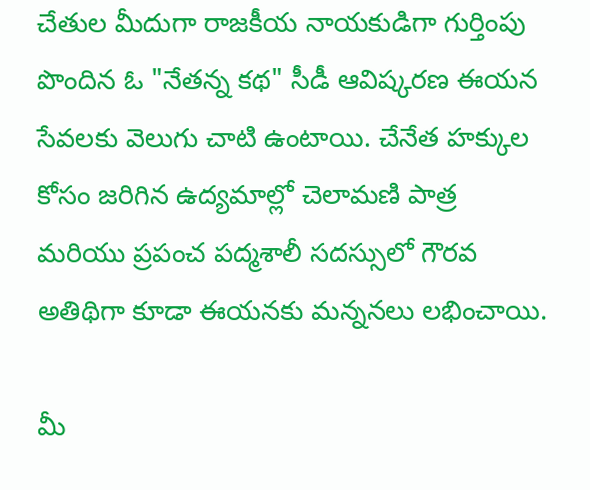చేతుల మీదుగా రాజకీయ నాయకుడిగా గుర్తింపు పొందిన ఓ "నేతన్న కథ" సీడీ ఆవిష్కరణ ఈయన సేవలకు వెలుగు చాటి ఉంటాయి. చేనేత హక్కుల కోసం జరిగిన ఉద్యమాల్లో చెలామణి పాత్ర మరియు ప్రపంచ పద్మశాలీ సదస్సులో గౌరవ అతిథిగా కూడా ఈయనకు మన్ననలు లభించాయి.

మీ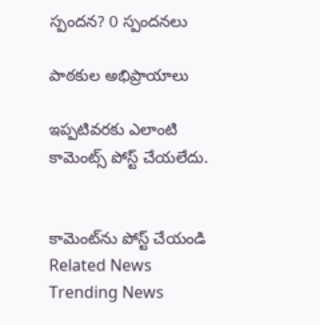స్పందన? 0 స్పందనలు

పాఠకుల అభిప్రాయాలు

ఇప్పటివరకు ఎలాంటి కామెంట్స్ పోస్ట్ చేయలేదు.


కామెంట్‌ను పోస్ట్ చేయండి
Related News
Trending News